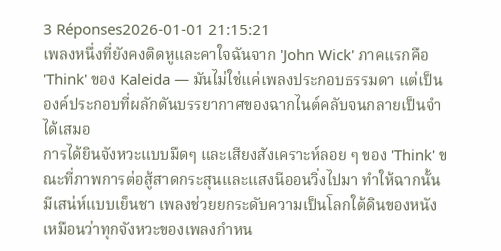3 Réponses2026-01-01 21:15:21
เพลงหนึ่งที่ยังคงติดหูและคาใจฉันจาก 'John Wick' ภาคแรกคือ 'Think' ของ Kaleida — มันไม่ใช่แค่เพลงประกอบธรรมดา แต่เป็นองค์ประกอบที่ผลักดันบรรยากาศของฉากไนต์คลับจนกลายเป็นจำได้เสมอ
การได้ยินจังหวะแบบมืดๆ และเสียงสังเคราะห์ลอย ๆ ของ 'Think' ขณะที่ภาพการต่อสู้สาดกระสุนและแสงนีออนวิ่งไปมา ทำให้ฉากนั้นมีเสน่ห์แบบเย็นชา เพลงช่วยยกระดับความเป็นโลกใต้ดินของหนัง เหมือนว่าทุกจังหวะของเพลงกำหน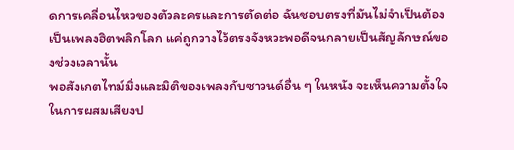ดการเคลื่อนไหวของตัวละครและการตัดต่อ ฉันชอบตรงที่มันไม่จำเป็นต้องเป็นเพลงฮิตพลิกโลก แค่ถูกวางไว้ตรงจังหวะพอดีจนกลายเป็นสัญลักษณ์ของช่วงเวลานั้น
พอสังเกตไทม์มิ่งและมิติของเพลงกับซาวนด์อื่น ๆ ในหนัง จะเห็นความตั้งใจในการผสมเสียงป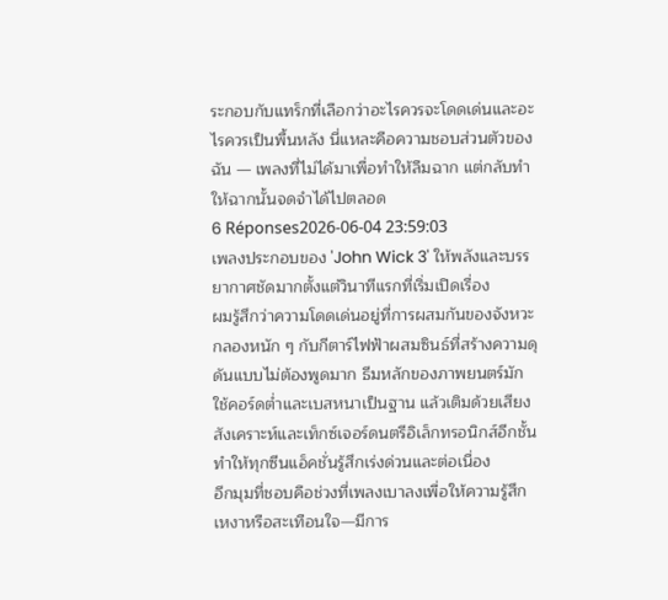ระกอบกับแทร็กที่เลือกว่าอะไรควรจะโดดเด่นและอะไรควรเป็นพื้นหลัง นี่แหละคือความชอบส่วนตัวของฉัน — เพลงที่ไม่ได้มาเพื่อทำให้ลืมฉาก แต่กลับทำให้ฉากนั้นจดจำได้ไปตลอด
6 Réponses2026-06-04 23:59:03
เพลงประกอบของ 'John Wick 3' ให้พลังและบรรยากาศชัดมากตั้งแต่วินาทีแรกที่เริ่มเปิดเรื่อง
ผมรู้สึกว่าความโดดเด่นอยู่ที่การผสมกันของจังหวะกลองหนัก ๆ กับกีตาร์ไฟฟ้าผสมซินธ์ที่สร้างความดุดันแบบไม่ต้องพูดมาก ธีมหลักของภาพยนตร์มักใช้คอร์ดต่ำและเบสหนาเป็นฐาน แล้วเติมด้วยเสียงสังเคราะห์และเท็กซ์เจอร์ดนตรีอิเล็กทรอนิกส์อีกชั้น ทำให้ทุกซีนแอ็คชั่นรู้สึกเร่งด่วนและต่อเนื่อง
อีกมุมที่ชอบคือช่วงที่เพลงเบาลงเพื่อให้ความรู้สึกเหงาหรือสะเทือนใจ—มีการ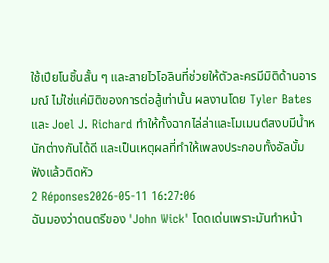ใช้เปียโนชิ้นสั้น ๆ และสายไวโอลินที่ช่วยให้ตัวละครมีมิติด้านอารมณ์ ไม่ใช่แค่มิติของการต่อสู้เท่านั้น ผลงานโดย Tyler Bates และ Joel J. Richard ทำให้ทั้งฉากไล่ล่าและโมเมนต์สงบมีน้ำหนักต่างกันได้ดี และเป็นเหตุผลที่ทำให้เพลงประกอบทั้งอัลบั้มฟังแล้วติดหัว
2 Réponses2026-05-11 16:27:06
ฉันมองว่าดนตรีของ 'John Wick' โดดเด่นเพราะมันทำหน้า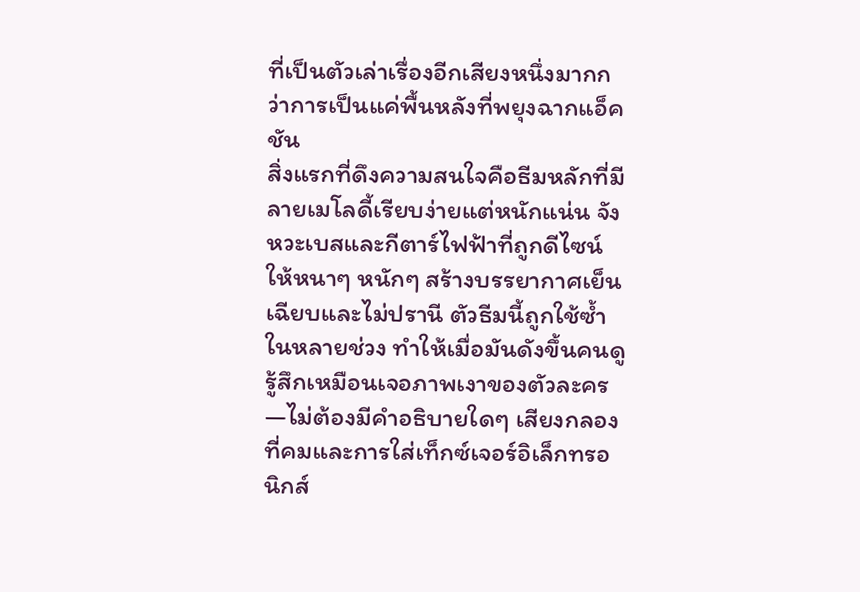ที่เป็นตัวเล่าเรื่องอีกเสียงหนึ่งมากกว่าการเป็นแค่พื้นหลังที่พยุงฉากแอ็คชัน
สิ่งแรกที่ดึงความสนใจคือธีมหลักที่มีลายเมโลดี้เรียบง่ายแต่หนักแน่น จังหวะเบสและกีตาร์ไฟฟ้าที่ถูกดีไซน์ให้หนาๆ หนักๆ สร้างบรรยากาศเย็นเฉียบและไม่ปรานี ตัวธีมนี้ถูกใช้ซ้ำในหลายช่วง ทำให้เมื่อมันดังขึ้นคนดูรู้สึกเหมือนเจอภาพเงาของตัวละคร—ไม่ต้องมีคำอธิบายใดๆ เสียงกลองที่คมและการใส่เท็กซ์เจอร์อิเล็กทรอนิกส์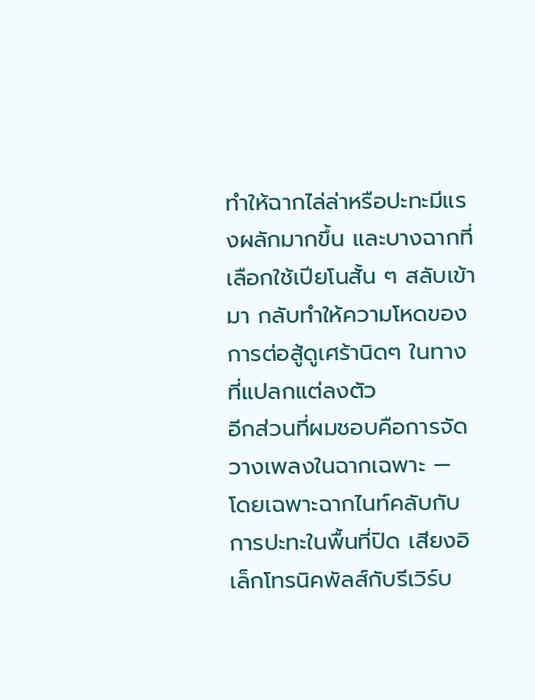ทำให้ฉากไล่ล่าหรือปะทะมีแรงผลักมากขึ้น และบางฉากที่เลือกใช้เปียโนสั้น ๆ สลับเข้ามา กลับทำให้ความโหดของการต่อสู้ดูเศร้านิดๆ ในทางที่แปลกแต่ลงตัว
อีกส่วนที่ผมชอบคือการจัดวางเพลงในฉากเฉพาะ — โดยเฉพาะฉากไนท์คลับกับการปะทะในพื้นที่ปิด เสียงอิเล็กโทรนิคพัลส์กับรีเวิร์บ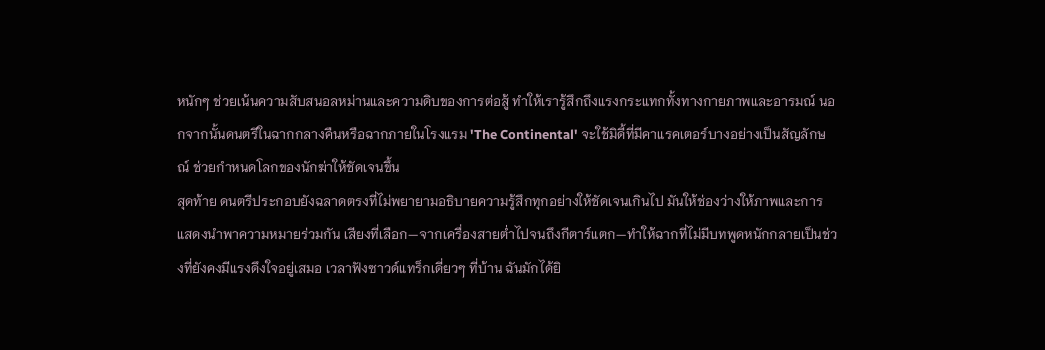หนักๆ ช่วยเน้นความสับสนอลหม่านและความดิบของการต่อสู้ ทำให้เรารู้สึกถึงแรงกระแทกทั้งทางกายภาพและอารมณ์ นอกจากนั้นดนตรีในฉากกลางคืนหรือฉากภายในโรงแรม 'The Continental' จะใช้มิดี้ที่มีคาแรคเตอร์บางอย่างเป็นสัญลักษณ์ ช่วยกำหนดโลกของนักฆ่าให้ชัดเจนขึ้น
สุดท้าย ดนตรีประกอบยังฉลาดตรงที่ไม่พยายามอธิบายความรู้สึกทุกอย่างให้ชัดเจนเกินไป มันให้ช่องว่างให้ภาพและการแสดงนำพาความหมายร่วมกัน เสียงที่เลือก—จากเครื่องสายต่ำไปจนถึงกีตาร์แตก—ทำให้ฉากที่ไม่มีบทพูดหนักกลายเป็นช่วงที่ยังคงมีแรงดึงใจอยู่เสมอ เวลาฟังซาวด์แทร็กเดี่ยวๆ ที่บ้าน ฉันมักได้ยิ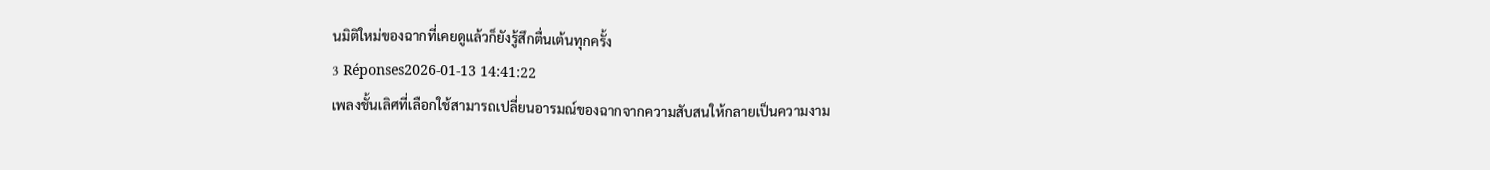นมิติใหม่ของฉากที่เคยดูแล้วก็ยังรู้สึกตื่นเต้นทุกครั้ง
3 Réponses2026-01-13 14:41:22
เพลงชั้นเลิศที่เลือกใช้สามารถเปลี่ยนอารมณ์ของฉากจากความสับสนให้กลายเป็นความงาม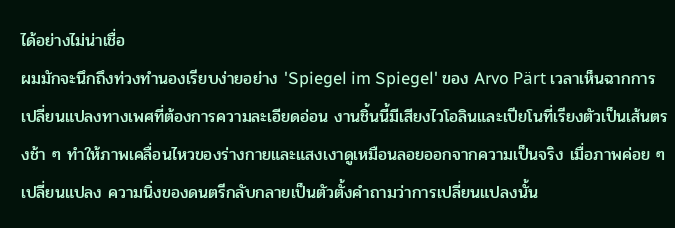ได้อย่างไม่น่าเชื่อ
ผมมักจะนึกถึงท่วงทำนองเรียบง่ายอย่าง 'Spiegel im Spiegel' ของ Arvo Pärt เวลาเห็นฉากการเปลี่ยนแปลงทางเพศที่ต้องการความละเอียดอ่อน งานชิ้นนี้มีเสียงไวโอลินและเปียโนที่เรียงตัวเป็นเส้นตรงช้า ๆ ทำให้ภาพเคลื่อนไหวของร่างกายและแสงเงาดูเหมือนลอยออกจากความเป็นจริง เมื่อภาพค่อย ๆ เปลี่ยนแปลง ความนิ่งของดนตรีกลับกลายเป็นตัวตั้งคำถามว่าการเปลี่ยนแปลงนั้น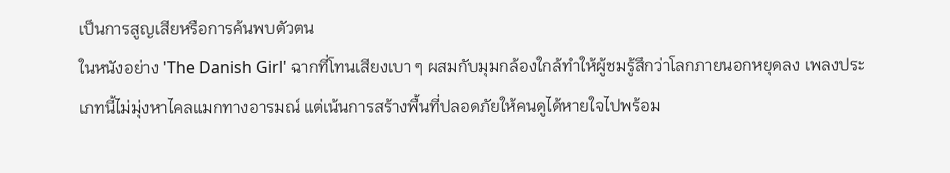เป็นการสูญเสียหรือการค้นพบตัวตน
ในหนังอย่าง 'The Danish Girl' ฉากที่โทนเสียงเบา ๆ ผสมกับมุมกล้องใกล้ทำให้ผู้ชมรู้สึกว่าโลกภายนอกหยุดลง เพลงประเภทนี้ไม่มุ่งหาไคลแมกทางอารมณ์ แต่เน้นการสร้างพื้นที่ปลอดภัยให้คนดูได้หายใจไปพร้อม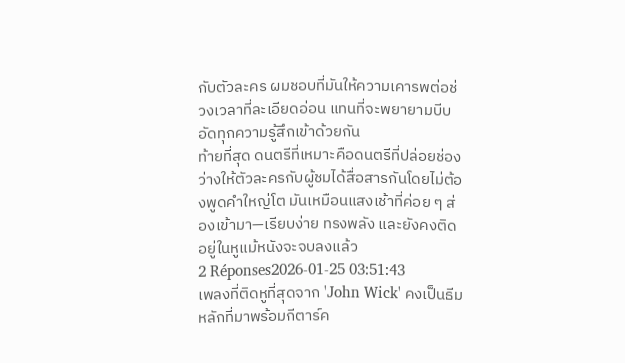กับตัวละคร ผมชอบที่มันให้ความเคารพต่อช่วงเวลาที่ละเอียดอ่อน แทนที่จะพยายามบีบอัดทุกความรู้สึกเข้าด้วยกัน
ท้ายที่สุด ดนตรีที่เหมาะคือดนตรีที่ปล่อยช่องว่างให้ตัวละครกับผู้ชมได้สื่อสารกันโดยไม่ต้องพูดคำใหญ่โต มันเหมือนแสงเช้าที่ค่อย ๆ ส่องเข้ามา—เรียบง่าย ทรงพลัง และยังคงติดอยู่ในหูแม้หนังจะจบลงแล้ว
2 Réponses2026-01-25 03:51:43
เพลงที่ติดหูที่สุดจาก 'John Wick' คงเป็นธีมหลักที่มาพร้อมกีตาร์ค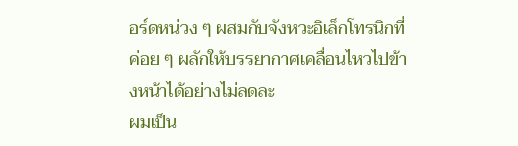อร์ดหน่วง ๆ ผสมกับจังหวะอิเล็กโทรนิกที่ค่อย ๆ ผลักให้บรรยากาศเคลื่อนไหวไปข้างหน้าได้อย่างไม่ลดละ
ผมเป็น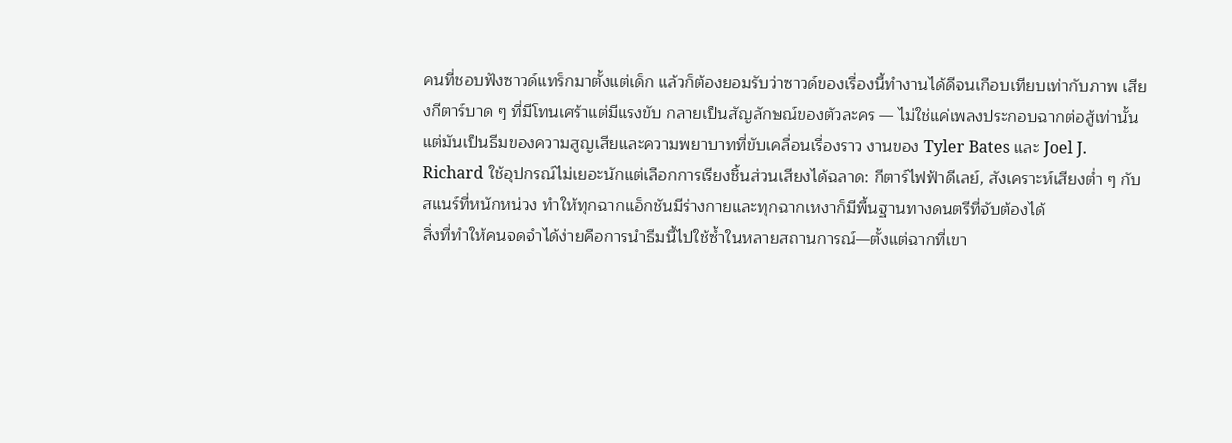คนที่ชอบฟังซาวด์แทร็กมาตั้งแต่เด็ก แล้วก็ต้องยอมรับว่าซาวด์ของเรื่องนี้ทำงานได้ดีจนเกือบเทียบเท่ากับภาพ เสียงกีตาร์บาด ๆ ที่มีโทนเศร้าแต่มีแรงขับ กลายเป็นสัญลักษณ์ของตัวละคร — ไม่ใช่แค่เพลงประกอบฉากต่อสู้เท่านั้น แต่มันเป็นธีมของความสูญเสียและความพยาบาทที่ขับเคลื่อนเรื่องราว งานของ Tyler Bates และ Joel J. Richard ใช้อุปกรณ์ไม่เยอะนักแต่เลือกการเรียงชิ้นส่วนเสียงได้ฉลาด: กีตาร์ไฟฟ้าดีเลย์, สังเคราะห์เสียงต่ำ ๆ กับสแนร์ที่หนักหน่วง ทำให้ทุกฉากแอ็กชันมีร่างกายและทุกฉากเหงาก็มีพื้นฐานทางดนตรีที่จับต้องได้
สิ่งที่ทำให้คนจดจำได้ง่ายคือการนำธีมนี้ไปใช้ซ้ำในหลายสถานการณ์—ตั้งแต่ฉากที่เขา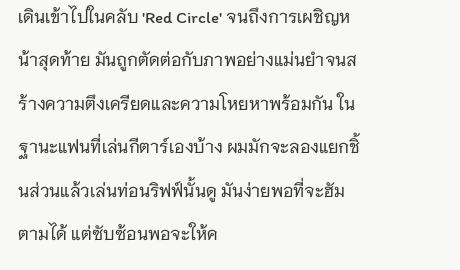เดินเข้าไปในคลับ 'Red Circle' จนถึงการเผชิญหน้าสุดท้าย มันถูกตัดต่อกับภาพอย่างแม่นยำจนสร้างความตึงเครียดและความโหยหาพร้อมกัน ในฐานะแฟนที่เล่นกีตาร์เองบ้าง ผมมักจะลองแยกชิ้นส่วนแล้วเล่นท่อนริฟฟ์นั้นดู มันง่ายพอที่จะฮัมตามได้ แต่ซับซ้อนพอจะให้ค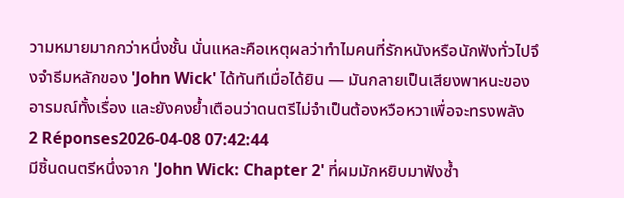วามหมายมากกว่าหนึ่งชั้น นั่นแหละคือเหตุผลว่าทำไมคนที่รักหนังหรือนักฟังทั่วไปจึงจำธีมหลักของ 'John Wick' ได้ทันทีเมื่อได้ยิน — มันกลายเป็นเสียงพาหนะของอารมณ์ทั้งเรื่อง และยังคงย้ำเตือนว่าดนตรีไม่จำเป็นต้องหวือหวาเพื่อจะทรงพลัง
2 Réponses2026-04-08 07:42:44
มีชิ้นดนตรีหนึ่งจาก 'John Wick: Chapter 2' ที่ผมมักหยิบมาฟังซ้ำ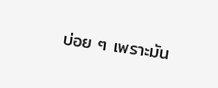บ่อย ๆ เพราะมัน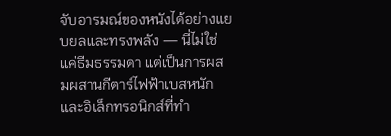จับอารมณ์ของหนังได้อย่างแยบยลและทรงพลัง — นี่ไม่ใช่แค่ธีมธรรมดา แต่เป็นการผสมผสานกีตาร์ไฟฟ้าเบสหนัก และอิเล็กทรอนิกส์ที่ทำ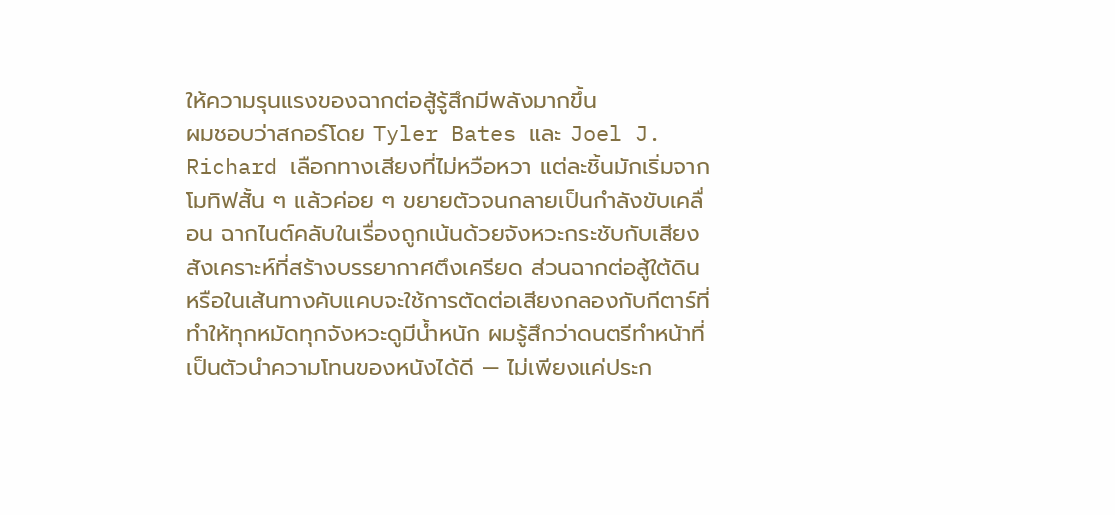ให้ความรุนแรงของฉากต่อสู้รู้สึกมีพลังมากขึ้น
ผมชอบว่าสกอร์โดย Tyler Bates และ Joel J. Richard เลือกทางเสียงที่ไม่หวือหวา แต่ละชิ้นมักเริ่มจากโมทิฟสั้น ๆ แล้วค่อย ๆ ขยายตัวจนกลายเป็นกำลังขับเคลื่อน ฉากไนต์คลับในเรื่องถูกเน้นด้วยจังหวะกระชับกับเสียงสังเคราะห์ที่สร้างบรรยากาศตึงเครียด ส่วนฉากต่อสู้ใต้ดินหรือในเส้นทางคับแคบจะใช้การตัดต่อเสียงกลองกับกีตาร์ที่ทำให้ทุกหมัดทุกจังหวะดูมีน้ำหนัก ผมรู้สึกว่าดนตรีทำหน้าที่เป็นตัวนำความโทนของหนังได้ดี — ไม่เพียงแค่ประก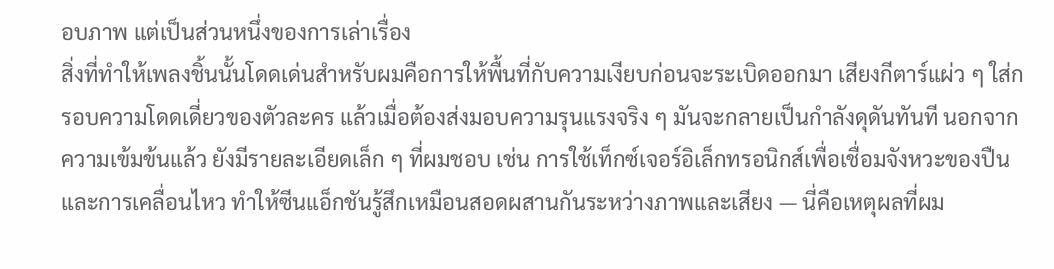อบภาพ แต่เป็นส่วนหนึ่งของการเล่าเรื่อง
สิ่งที่ทำให้เพลงชิ้นนั้นโดดเด่นสำหรับผมคือการให้พื้นที่กับความเงียบก่อนจะระเบิดออกมา เสียงกีตาร์แผ่ว ๆ ใส่กรอบความโดดเดี่ยวของตัวละคร แล้วเมื่อต้องส่งมอบความรุนแรงจริง ๆ มันจะกลายเป็นกำลังดุดันทันที นอกจากความเข้มข้นแล้ว ยังมีรายละเอียดเล็ก ๆ ที่ผมชอบ เช่น การใช้เท็กซ์เจอร์อิเล็กทรอนิกส์เพื่อเชื่อมจังหวะของปืนและการเคลื่อนไหว ทำให้ซีนแอ็กชันรู้สึกเหมือนสอดผสานกันระหว่างภาพและเสียง — นี่คือเหตุผลที่ผม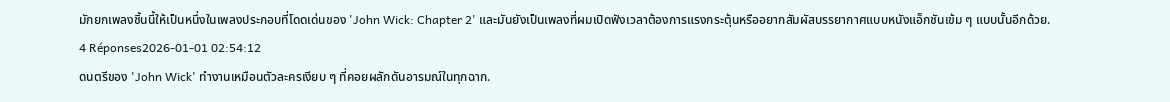มักยกเพลงชิ้นนี้ให้เป็นหนึ่งในเพลงประกอบที่โดดเด่นของ 'John Wick: Chapter 2' และมันยังเป็นเพลงที่ผมเปิดฟังเวลาต้องการแรงกระตุ้นหรืออยากสัมผัสบรรยากาศแบบหนังแอ็กชันเข้ม ๆ แบบนั้นอีกด้วย.
4 Réponses2026-01-01 02:54:12
ดนตรีของ 'John Wick' ทำงานเหมือนตัวละครเงียบ ๆ ที่คอยผลักดันอารมณ์ในทุกฉาก.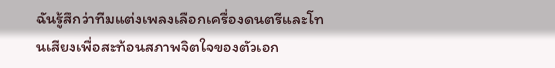ฉันรู้สึกว่าทีมแต่งเพลงเลือกเครื่องดนตรีและโทนเสียงเพื่อสะท้อนสภาพจิตใจของตัวเอก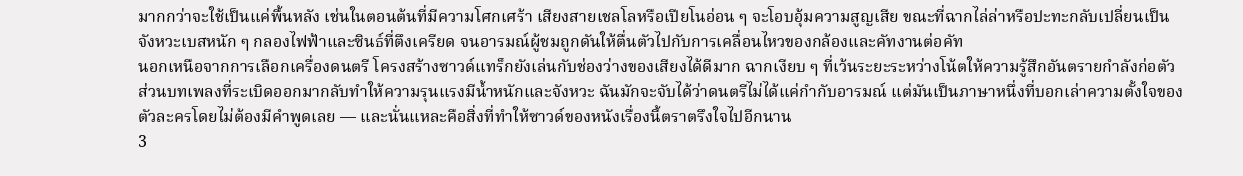มากกว่าจะใช้เป็นแค่พื้นหลัง เช่นในตอนต้นที่มีความโศกเศร้า เสียงสายเชลโลหรือเปียโนอ่อน ๆ จะโอบอุ้มความสูญเสีย ขณะที่ฉากไล่ล่าหรือปะทะกลับเปลี่ยนเป็นจังหวะเบสหนัก ๆ กลองไฟฟ้าและซินธ์ที่ตึงเครียด จนอารมณ์ผู้ชมถูกดันให้ตื่นตัวไปกับการเคลื่อนไหวของกล้องและคัทงานต่อคัท
นอกเหนือจากการเลือกเครื่องดนตรี โครงสร้างซาวด์แทร็กยังเล่นกับช่องว่างของเสียงได้ดีมาก ฉากเงียบ ๆ ที่เว้นระยะระหว่างโน้ตให้ความรู้สึกอันตรายกำลังก่อตัว ส่วนบทเพลงที่ระเบิดออกมากลับทำให้ความรุนแรงมีน้ำหนักและจังหวะ ฉันมักจะจับได้ว่าดนตรีไม่ได้แค่กำกับอารมณ์ แต่มันเป็นภาษาหนึ่งที่บอกเล่าความตั้งใจของตัวละครโดยไม่ต้องมีคำพูดเลย — และนั่นแหละคือสิ่งที่ทำให้ซาวด์ของหนังเรื่องนี้ตราตรึงใจไปอีกนาน
3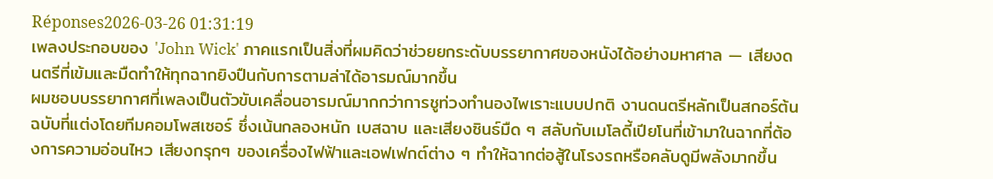Réponses2026-03-26 01:31:19
เพลงประกอบของ 'John Wick' ภาคแรกเป็นสิ่งที่ผมคิดว่าช่วยยกระดับบรรยากาศของหนังได้อย่างมหาศาล — เสียงดนตรีที่เข้มและมืดทำให้ทุกฉากยิงปืนกับการตามล่าได้อารมณ์มากขึ้น
ผมชอบบรรยากาศที่เพลงเป็นตัวขับเคลื่อนอารมณ์มากกว่าการชูท่วงทำนองไพเราะแบบปกติ งานดนตรีหลักเป็นสกอร์ต้นฉบับที่แต่งโดยทีมคอมโพสเซอร์ ซึ่งเน้นกลองหนัก เบสฉาบ และเสียงซินธ์มืด ๆ สลับกับเมโลดี้เปียโนที่เข้ามาในฉากที่ต้องการความอ่อนไหว เสียงกรุกๆ ของเครื่องไฟฟ้าและเอฟเฟกต์ต่าง ๆ ทำให้ฉากต่อสู้ในโรงรถหรือคลับดูมีพลังมากขึ้น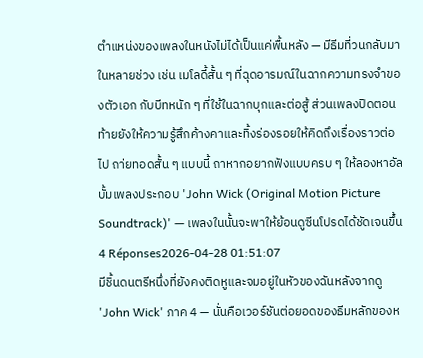ตำแหน่งของเพลงในหนังไม่ได้เป็นแค่พื้นหลัง — มีธีมที่วนกลับมาในหลายช่วง เช่น เมโลดี้สั้น ๆ ที่ฉุดอารมณ์ในฉากความทรงจำของตัวเอก กับบีทหนัก ๆ ที่ใช้ในฉากบุกและต่อสู้ ส่วนเพลงปิดตอนท้ายยังให้ความรู้สึกค้างคาและทิ้งร่องรอยให้คิดถึงเรื่องราวต่อไป ถา่ยทอดสั้น ๆ แบบนี้ ถาหากอยากฟังแบบครบ ๆ ให้ลองหาอัลบั้มเพลงประกอบ 'John Wick (Original Motion Picture Soundtrack)' — เพลงในนั้นจะพาให้ย้อนดูซีนโปรดได้ชัดเจนขึ้น
4 Réponses2026-04-28 01:51:07
มีชิ้นดนตรีหนึ่งที่ยังคงติดหูและจมอยู่ในหัวของฉันหลังจากดู 'John Wick' ภาค 4 — นั่นคือเวอร์ชันต่อยอดของธีมหลักของห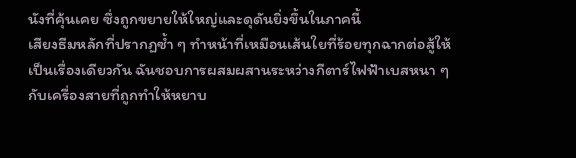นังที่คุ้นเคย ซึ่งถูกขยายให้ใหญ่และดุดันยิ่งขึ้นในภาคนี้
เสียงธีมหลักที่ปรากฏซ้ำ ๆ ทำหน้าที่เหมือนเส้นใยที่ร้อยทุกฉากต่อสู้ให้เป็นเรื่องเดียวกัน ฉันชอบการผสมผสานระหว่างกีตาร์ไฟฟ้าเบสหนา ๆ กับเครื่องสายที่ถูกทำให้หยาบ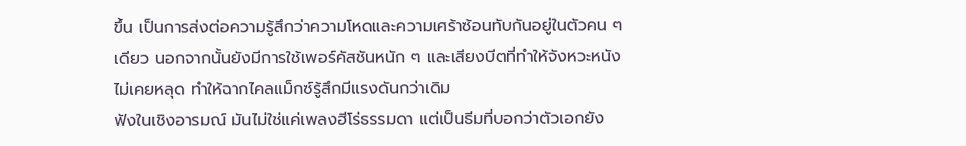ขึ้น เป็นการส่งต่อความรู้สึกว่าความโหดและความเศร้าซ้อนทับกันอยู่ในตัวคน ๆ เดียว นอกจากนั้นยังมีการใช้เพอร์คัสชันหนัก ๆ และเสียงบีตที่ทำให้จังหวะหนังไม่เคยหลุด ทำให้ฉากไคลแม็กซ์รู้สึกมีแรงดันกว่าเดิม
ฟังในเชิงอารมณ์ มันไม่ใช่แค่เพลงฮีโร่ธรรมดา แต่เป็นธีมที่บอกว่าตัวเอกยัง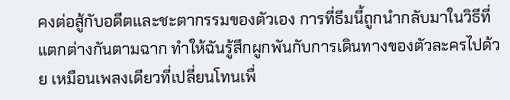คงต่อสู้กับอดีตและชะตากรรมของตัวเอง การที่ธีมนี้ถูกนำกลับมาในวิธีที่แตกต่างกันตามฉาก ทำให้ฉันรู้สึกผูกพันกับการเดินทางของตัวละครไปด้วย เหมือนเพลงเดียวที่เปลี่ยนโทนเพื่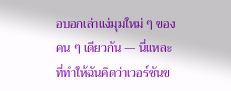อบอกเล่าแง่มุมใหม่ ๆ ของคน ๆ เดียวกัน — นี่แหละที่ทำให้ฉันคิดว่าเวอร์ชันข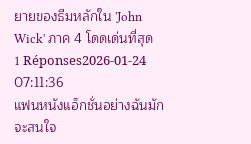ยายของธีมหลักใน 'John Wick' ภาค 4 โดดเด่นที่สุด
1 Réponses2026-01-24 07:11:36
แฟนหนังแอ็กชั่นอย่างฉันมักจะสนใจ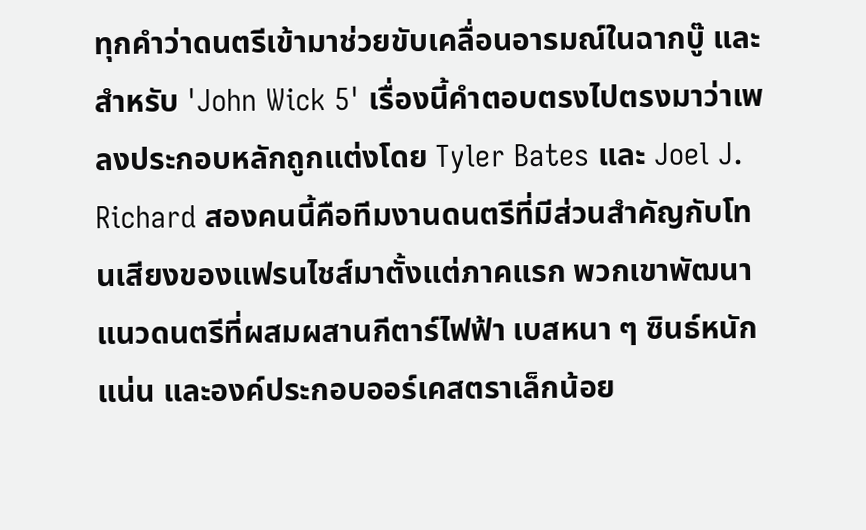ทุกคำว่าดนตรีเข้ามาช่วยขับเคลื่อนอารมณ์ในฉากบู๊ และสำหรับ 'John Wick 5' เรื่องนี้คำตอบตรงไปตรงมาว่าเพลงประกอบหลักถูกแต่งโดย Tyler Bates และ Joel J. Richard สองคนนี้คือทีมงานดนตรีที่มีส่วนสำคัญกับโทนเสียงของแฟรนไชส์มาตั้งแต่ภาคแรก พวกเขาพัฒนาแนวดนตรีที่ผสมผสานกีตาร์ไฟฟ้า เบสหนา ๆ ซินธ์หนักแน่น และองค์ประกอบออร์เคสตราเล็กน้อย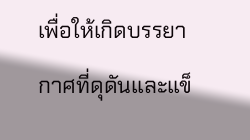เพื่อให้เกิดบรรยากาศที่ดุดันและแข็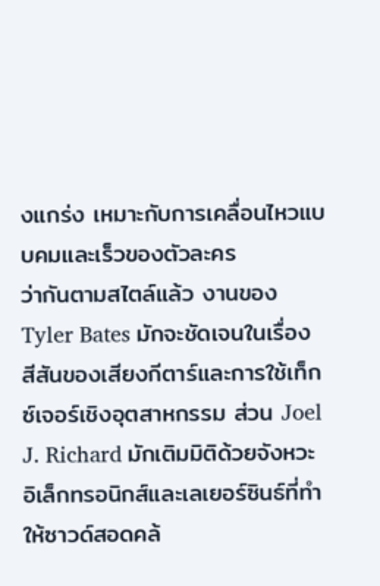งแกร่ง เหมาะกับการเคลื่อนไหวแบบคมและเร็วของตัวละคร
ว่ากันตามสไตล์แล้ว งานของ Tyler Bates มักจะชัดเจนในเรื่องสีสันของเสียงกีตาร์และการใช้เท็กซ์เจอร์เชิงอุตสาหกรรม ส่วน Joel J. Richard มักเติมมิติด้วยจังหวะอิเล็กทรอนิกส์และเลเยอร์ซินธ์ที่ทำให้ซาวด์สอดคล้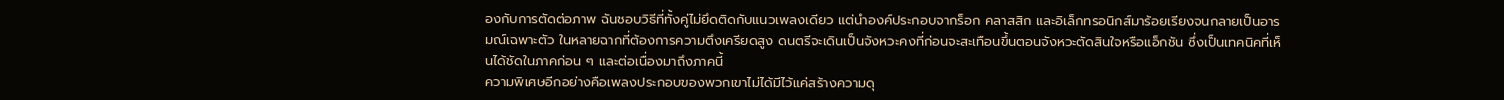องกับการตัดต่อภาพ ฉันชอบวิธีที่ทั้งคู่ไม่ยึดติดกับแนวเพลงเดียว แต่นำองค์ประกอบจากร็อก คลาสสิก และอิเล็กทรอนิกส์มาร้อยเรียงจนกลายเป็นอารมณ์เฉพาะตัว ในหลายฉากที่ต้องการความตึงเครียดสูง ดนตรีจะเดินเป็นจังหวะคงที่ก่อนจะสะเทือนขึ้นตอนจังหวะตัดสินใจหรือแอ็กชัน ซึ่งเป็นเทคนิคที่เห็นได้ชัดในภาคก่อน ๆ และต่อเนื่องมาถึงภาคนี้
ความพิเศษอีกอย่างคือเพลงประกอบของพวกเขาไม่ได้มีไว้แค่สร้างความดุ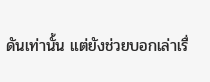ดันเท่านั้น แต่ยังช่วยบอกเล่าเรื่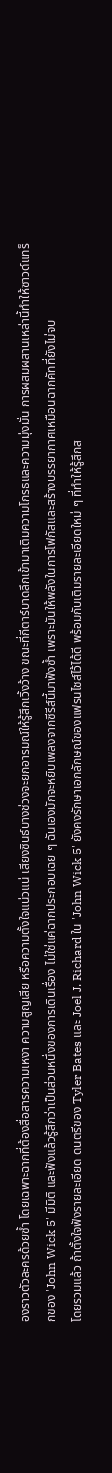องราวตัวละครด้วยซ้ำ โดยเฉพาะฉากที่ต้องสื่อสารความเหงา ความสูญเสีย หรือความตั้งใจแน่วแน่ เสียงซินธ์บางช่วงจะยกอารมณ์ให้รู้สึกเวิ้งว้าง ขณะที่กีตาร์บาดลึกเข้ามาเติมความโกรธและความมุ่งมั่น การผสมผสานเหล่านี้ทำให้ซาวด์แทร็กของ 'John Wick 5' มีมิติ และฟังแล้วรู้สึกว่าเป็นส่วนหนึ่งของการเดินเรื่อง ไม่ใช่แค่ฉากประกอบเฉย ๆ ฉันเองมักจะหยิบเพลงจากซีรีส์นี้มาฟังซ้ำ เพราะมันให้พลังในการโฟกัสและสร้างบรรยากาศเหมือนฉากคัทที่ยังไม่จบ
โดยรวมแล้ว ถ้าตั้งใจฟังรายละเอียด ดนตรีของ Tyler Bates และ Joel J. Richard ใน 'John Wick 5' ยังคงรักษาเอกลักษณ์ของแฟรนไชส์ไว้ได้ดี พร้อมกับเติมรายละเอียดใหม่ ๆ ที่ทำให้รู้สึกส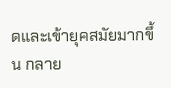ดและเข้ายุคสมัยมากขึ้น กลาย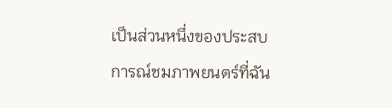เป็นส่วนหนึ่งของประสบการณ์ชมภาพยนตร์ที่ฉัน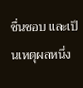ชื่นชอบ และเป็นเหตุผลหนึ่ง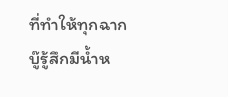ที่ทำให้ทุกฉากบู๊รู้สึกมีน้ำห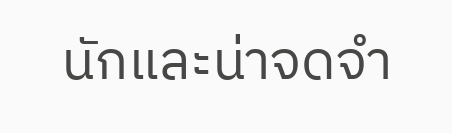นักและน่าจดจำ